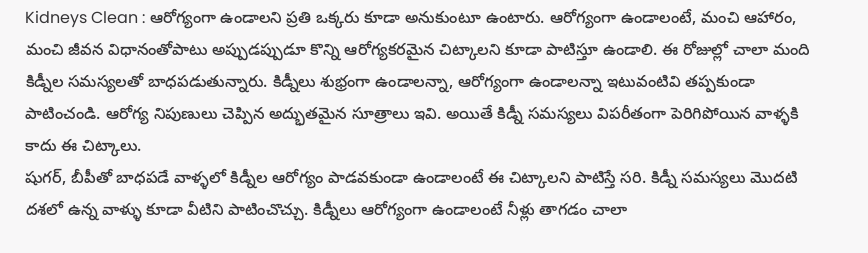Kidneys Clean : ఆరోగ్యంగా ఉండాలని ప్రతి ఒక్కరు కూడా అనుకుంటూ ఉంటారు. ఆరోగ్యంగా ఉండాలంటే, మంచి ఆహారం, మంచి జీవన విధానంతోపాటు అప్పుడప్పుడూ కొన్ని ఆరోగ్యకరమైన చిట్కాలని కూడా పాటిస్తూ ఉండాలి. ఈ రోజుల్లో చాలా మంది కిడ్నీల సమస్యలతో బాధపడుతున్నారు. కిడ్నీలు శుభ్రంగా ఉండాలన్నా, ఆరోగ్యంగా ఉండాలన్నా ఇటువంటివి తప్పకుండా పాటించండి. ఆరోగ్య నిపుణులు చెప్పిన అద్భుతమైన సూత్రాలు ఇవి. అయితే కిడ్నీ సమస్యలు విపరీతంగా పెరిగిపోయిన వాళ్ళకి కాదు ఈ చిట్కాలు.
షుగర్, బీపీతో బాధపడే వాళ్ళలో కిడ్నీల ఆరోగ్యం పాడవకుండా ఉండాలంటే ఈ చిట్కాలని పాటిస్తే సరి. కిడ్నీ సమస్యలు మొదటి దశలో ఉన్న వాళ్ళు కూడా వీటిని పాటించొచ్చు. కిడ్నీలు ఆరోగ్యంగా ఉండాలంటే నీళ్లు తాగడం చాలా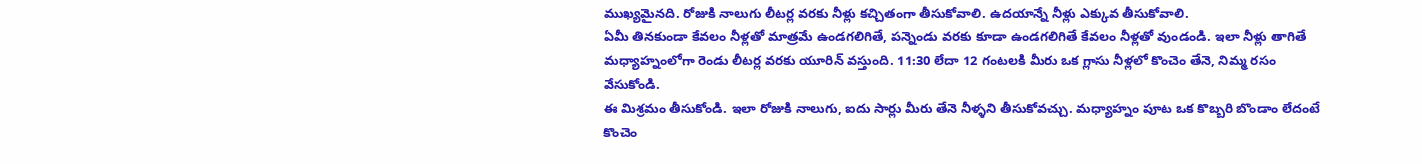ముఖ్యమైనది. రోజుకి నాలుగు లీటర్ల వరకు నీళ్లు కచ్చితంగా తీసుకోవాలి. ఉదయాన్నే నీళ్లు ఎక్కువ తీసుకోవాలి.
ఏమీ తినకుండా కేవలం నీళ్లతో మాత్రమే ఉండగలిగితే, పన్నెండు వరకు కూడా ఉండగలిగితే కేవలం నీళ్లతో వుండండి. ఇలా నీళ్లు తాగితే మధ్యాహ్నంలోగా రెండు లీటర్ల వరకు యూరిన్ వస్తుంది. 11:30 లేదా 12 గంటలకి మీరు ఒక గ్లాసు నీళ్లలో కొంచెం తేనె, నిమ్మ రసం వేసుకోండి.
ఈ మిశ్రమం తీసుకోండి. ఇలా రోజుకి నాలుగు, ఐదు సార్లు మీరు తేనె నీళ్ళని తీసుకోవచ్చు. మధ్యాహ్నం పూట ఒక కొబ్బరి బొండాం లేదంటే కొంచెం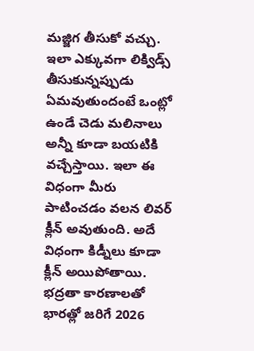మజ్జిగ తీసుకో వచ్చు. ఇలా ఎక్కువగా లిక్విడ్స్ తీసుకున్నప్పుడు ఏమవుతుందంటే ఒంట్లో ఉండే చెడు మలినాలు అన్నీ కూడా బయటికి వచ్చేస్తాయి. ఇలా ఈ విధంగా మీరు పాటించడం వలన లివర్ క్లీన్ అవుతుంది. అదే విధంగా కిడ్నీలు కూడా క్లీన్ అయిపోతాయి.
భద్రతా కారణాలతో భారత్లో జరిగే 2026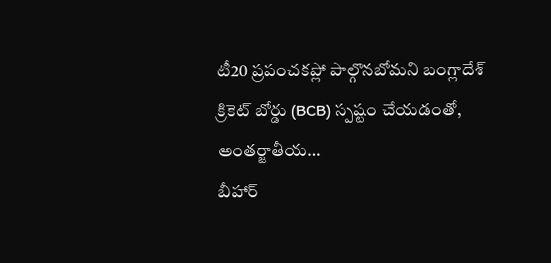టీ20 ప్రపంచకప్లో పాల్గొనబోమని బంగ్లాదేశ్ క్రికెట్ బోర్డు (BCB) స్పష్టం చేయడంతో, అంతర్జాతీయ…
బీహార్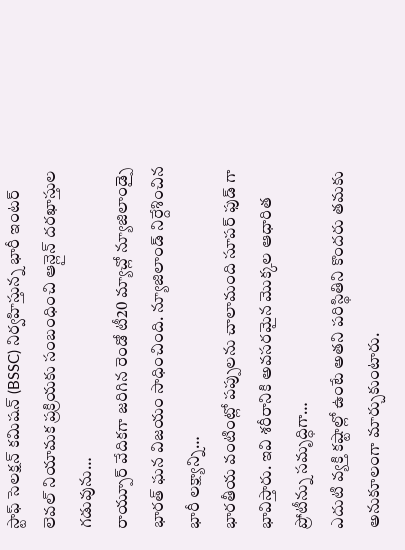స్టాఫ్ సెలక్షన్ కమిషన్ (BSSC) నిర్వహిస్తున్న భారీ ఇంటర్ లెవల్ నియామక ప్రక్రియకు సంబంధించి ఆన్లైన్ దరఖాస్తుల గడువును…
రాయ్పూర్ వేదికగా జరిగిన రెండో టీ20 మ్యాచ్లో న్యూజిలాండ్పై భారత్ ఘన విజయం సాధించింది. న్యూజిలాండ్ నిర్దేశించిన భారీ లక్ష్యాన్ని…
భారతీయ వంటింట్లో పప్పులను చాలామంది సూపర్ ఫుడ్ గా భావిస్తారు. ఇవి శరీరానికి అవసరమైన మొక్కల ఆధారిత ప్రోటీన్ను సమృద్ధిగా…
ఎదుటి వ్యక్తి కష్టాల్లో ఉంటే అతని పరిస్థితిని కొందరు తమకు అనుకూలంగా మార్చుకుంటారు.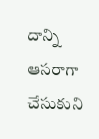దాన్ని ఆసరాగా చేసుకుని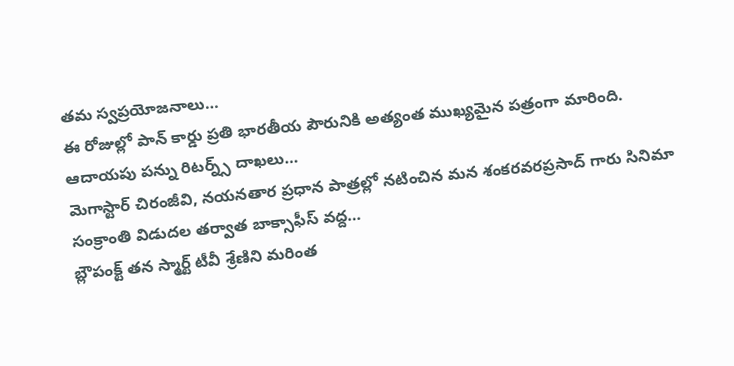తమ స్వప్రయోజనాలు…
ఈ రోజుల్లో పాన్ కార్డు ప్రతి భారతీయ పౌరునికి అత్యంత ముఖ్యమైన పత్రంగా మారింది. ఆదాయపు పన్ను రిటర్న్స్ దాఖలు…
మెగాస్టార్ చిరంజీవి, నయనతార ప్రధాన పాత్రల్లో నటించిన మన శంకరవరప్రసాద్ గారు సినిమా సంక్రాంతి విడుదల తర్వాత బాక్సాఫీస్ వద్ద…
బ్లౌపంక్ట్ తన స్మార్ట్ టీవీ శ్రేణిని మరింత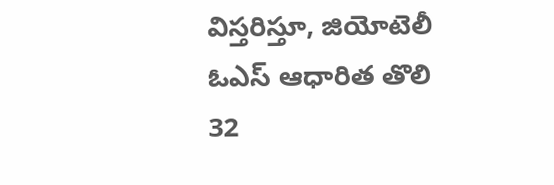విస్తరిస్తూ, జియోటెలీ ఓఎస్ ఆధారిత తొలి 32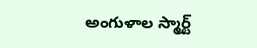అంగుళాల స్మార్ట్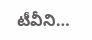టీవీని…